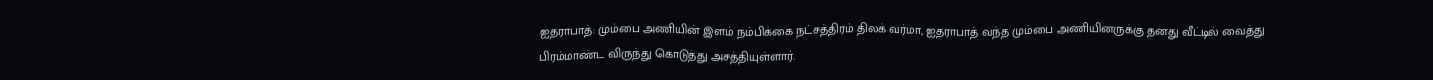ஐதராபாத்: மும்பை அணியின் இளம் நம்பிக்கை நட்சத்திரம் திலக் வர்மா, ஐதராபாத் வந்த மும்பை அணியினருக்கு தனது வீட்டில் வைத்து பிரம்மாண்ட விருந்து கொடுத்து அசத்தியுள்ளார்.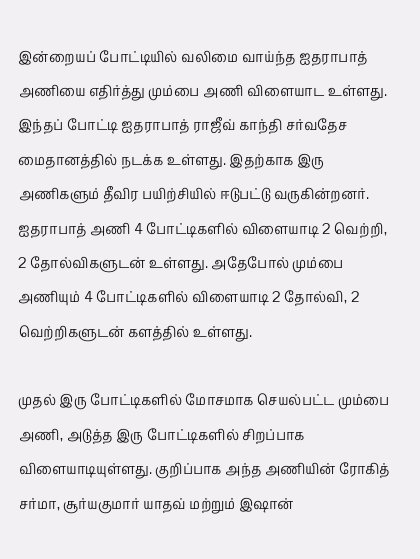இன்றையப் போட்டியில் வலிமை வாய்ந்த ஐதராபாத் அணியை எதிர்த்து மும்பை அணி விளையாட உள்ளது. இந்தப் போட்டி ஐதராபாத் ராஜீவ் காந்தி சர்வதேச மைதானத்தில் நடக்க உள்ளது. இதற்காக இரு அணிகளும் தீவிர பயிற்சியில் ஈடுபட்டு வருகின்றனர். ஐதராபாத் அணி 4 போட்டிகளில் விளையாடி 2 வெற்றி, 2 தோல்விகளுடன் உள்ளது. அதேபோல் மும்பை அணியும் 4 போட்டிகளில் விளையாடி 2 தோல்வி, 2 வெற்றிகளுடன் களத்தில் உள்ளது.

முதல் இரு போட்டிகளில் மோசமாக செயல்பட்ட மும்பை அணி, அடுத்த இரு போட்டிகளில் சிறப்பாக விளையாடியுள்ளது. குறிப்பாக அந்த அணியின் ரோகித் சர்மா, சூர்யகுமார் யாதவ் மற்றும் இஷான்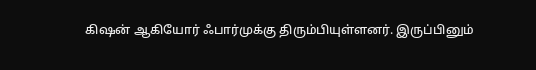கிஷன் ஆகியோர் ஃபார்முக்கு திரும்பியுள்ளனர். இருப்பினும்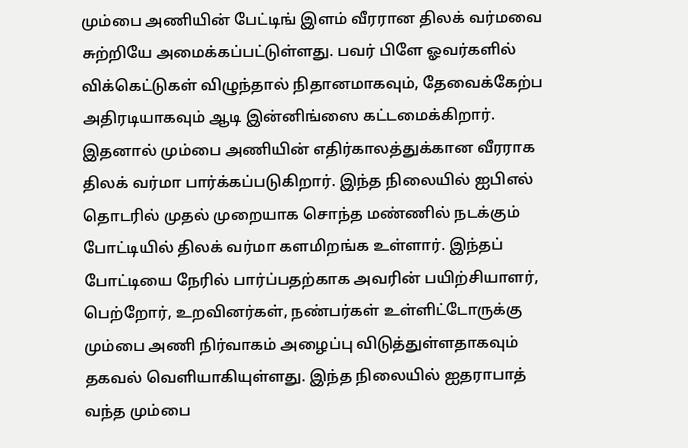மும்பை அணியின் பேட்டிங் இளம் வீரரான திலக் வர்மவை சுற்றியே அமைக்கப்பட்டுள்ளது. பவர் பிளே ஓவர்களில் விக்கெட்டுகள் விழுந்தால் நிதானமாகவும், தேவைக்கேற்ப அதிரடியாகவும் ஆடி இன்னிங்ஸை கட்டமைக்கிறார்.
இதனால் மும்பை அணியின் எதிர்காலத்துக்கான வீரராக திலக் வர்மா பார்க்கப்படுகிறார். இந்த நிலையில் ஐபிஎல் தொடரில் முதல் முறையாக சொந்த மண்ணில் நடக்கும் போட்டியில் திலக் வர்மா களமிறங்க உள்ளார். இந்தப் போட்டியை நேரில் பார்ப்பதற்காக அவரின் பயிற்சியாளர், பெற்றோர், உறவினர்கள், நண்பர்கள் உள்ளிட்டோருக்கு மும்பை அணி நிர்வாகம் அழைப்பு விடுத்துள்ளதாகவும் தகவல் வெளியாகியுள்ளது. இந்த நிலையில் ஐதராபாத் வந்த மும்பை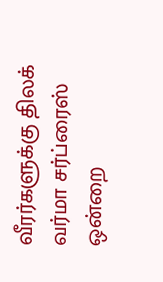வீரர்களுக்கு திலக் வர்மா சர்ப்ரைஸ் ஒன்றை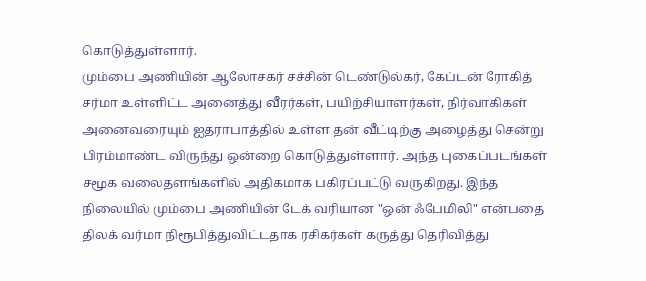கொடுத்துள்ளார்.
மும்பை அணியின் ஆலோசகர் சச்சின் டெண்டுல்கர், கேப்டன் ரோகித் சர்மா உள்ளிட்ட அனைத்து வீரர்கள், பயிற்சியாளர்கள், நிர்வாகிகள் அனைவரையும் ஐதராபாத்தில் உள்ள தன் வீட்டிற்கு அழைத்து சென்று பிரம்மாண்ட விருந்து ஒன்றை கொடுத்துள்ளார். அந்த புகைப்படங்கள் சமூக வலைதளங்களில் அதிகமாக பகிரப்பட்டு வருகிறது. இந்த நிலையில் மும்பை அணியின் டேக் வரியான "ஒன் ஃபேமிலி" என்பதை திலக் வர்மா நிரூபித்துவிட்டதாக ரசிகர்கள் கருத்து தெரிவித்து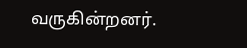வருகின்றனர்.